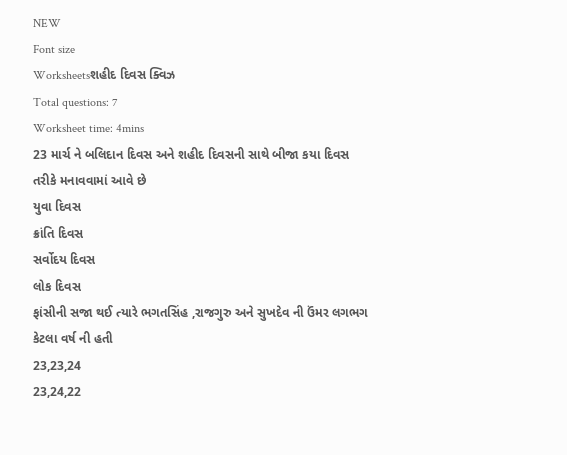NEW
Font size
Worksheetsશહીદ દિવસ ક્વિઝ
Total questions: 7
Worksheet time: 4mins
23 માર્ચ ને બલિદાન દિવસ અને શહીદ દિવસની સાથે બીજા કયા દિવસ તરીકે મનાવવામાં આવે છે
યુવા દિવસ
ક્રાંતિ દિવસ
સર્વોદય દિવસ
લોક દિવસ
ફાંસીની સજા થઈ ત્યારે ભગતસિંહ ,રાજગુરુ અને સુખદેવ ની ઉંમર લગભગ કેટલા વર્ષ ની હતી
23,23,24
23,24,22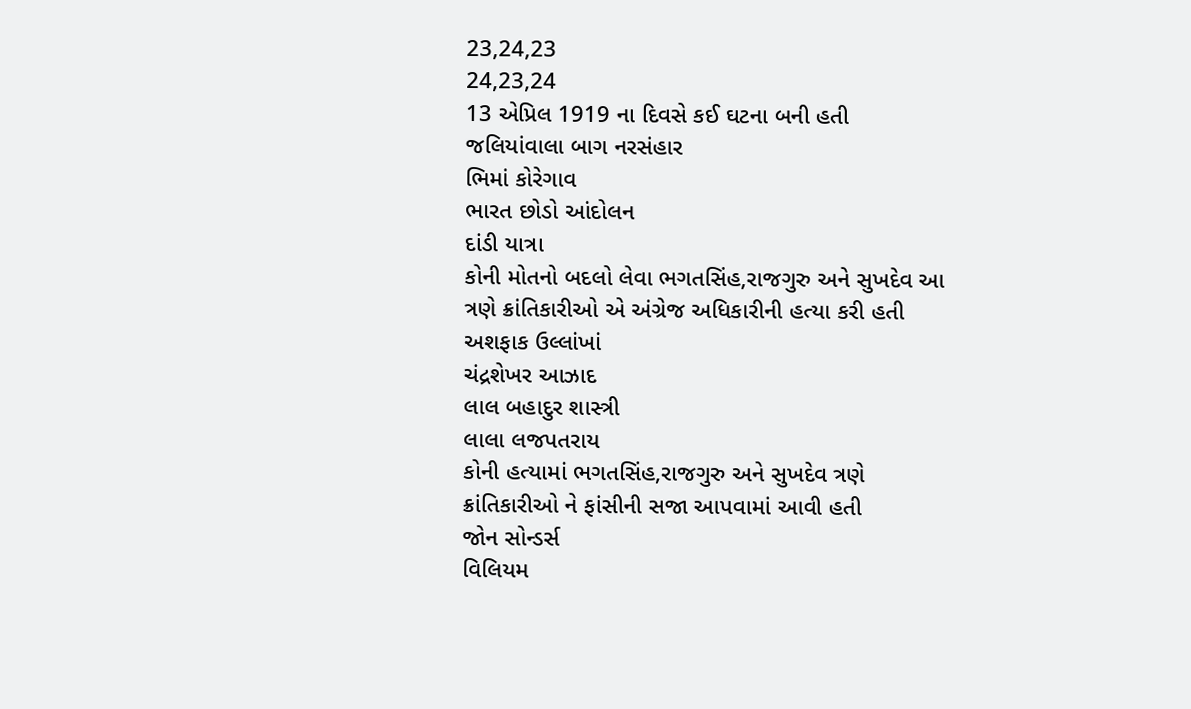23,24,23
24,23,24
13 એપ્રિલ 1919 ના દિવસે કઈ ઘટના બની હતી
જલિયાંવાલા બાગ નરસંહાર
ભિમાં કોરેગાવ
ભારત છોડો આંદોલન
દાંડી યાત્રા
કોની મોતનો બદલો લેવા ભગતસિંહ,રાજગુરુ અને સુખદેવ આ ત્રણે ક્રાંતિકારીઓ એ અંગ્રેજ અધિકારીની હત્યા કરી હતી
અશફાક ઉલ્લાંખાં
ચંદ્રશેખર આઝાદ
લાલ બહાદુર શાસ્ત્રી
લાલા લજપતરાય
કોની હત્યામાં ભગતસિંહ,રાજગુરુ અને સુખદેવ ત્રણે ક્રાંતિકારીઓ ને ફાંસીની સજા આપવામાં આવી હતી
જોન સોન્ડર્સ
વિલિયમ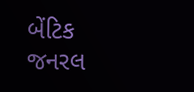બેંટિક
જનરલ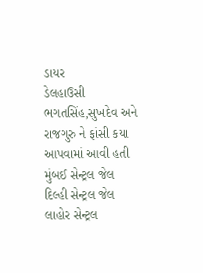ડાયર
ડેલહાઉસી
ભગતસિંહ,સુખદેવ અને રાજગુરુ ને ફાંસી કયા આપવામાં આવી હતી
મુંબઈ સેન્ટ્રલ જેલ
દિલ્હી સેન્ટ્રલ જેલ
લાહોર સેન્ટ્રલ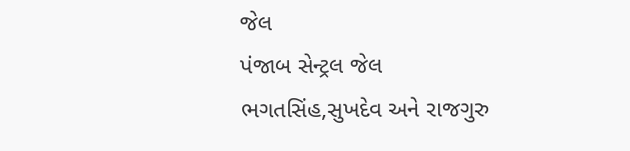જેલ
પંજાબ સેન્ટ્રલ જેલ
ભગતસિંહ,સુખદેવ અને રાજગુરુ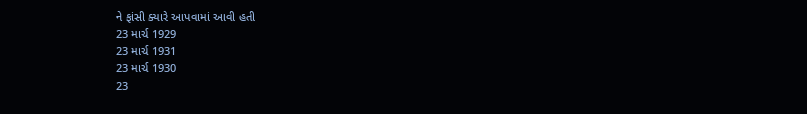ને ફાંસી ક્યારે આપવામાં આવી હતી
23 માર્ચ 1929
23 માર્ચ 1931
23 માર્ચ 1930
23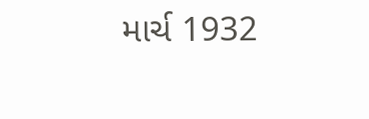માર્ચ 1932